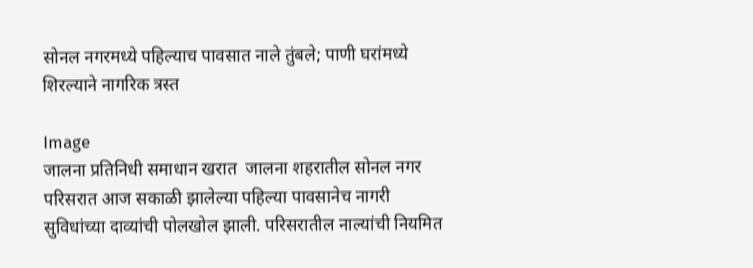सोनल नगरमध्ये पहिल्याच पावसात नाले तुंबले; पाणी घरांमध्ये शिरल्याने नागरिक त्रस्त

Image
जालना प्रतिनिधी समाधान खरात  जालना शहरातील सोनल नगर परिसरात आज सकाळी झालेल्या पहिल्या पावसानेच नागरी सुविधांच्या दाव्यांची पोलखोल झाली. परिसरातील नाल्यांची नियमित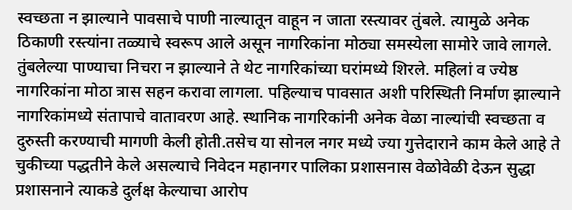स्वच्छता न झाल्याने पावसाचे पाणी नाल्यातून वाहून न जाता रस्त्यावर तुंबले. त्यामुळे अनेक ठिकाणी रस्त्यांना तळ्याचे स्वरूप आले असून नागरिकांना मोठ्या समस्येला सामोरे जावे लागले. तुंबलेल्या पाण्याचा निचरा न झाल्याने ते थेट नागरिकांच्या घरांमध्ये शिरले. महिलां व ज्येष्ठ नागरिकांना मोठा त्रास सहन करावा लागला. पहिल्याच पावसात अशी परिस्थिती निर्माण झाल्याने नागरिकांमध्ये संतापाचे वातावरण आहे. स्थानिक नागरिकांनी अनेक वेळा नाल्यांची स्वच्छता व दुरुस्ती करण्याची मागणी केली होती.तसेच या सोनल नगर मध्ये ज्या गुत्तेदाराने काम केले आहे ते चुकीच्या पद्धतीने केले असल्याचे निवेदन महानगर पालिका प्रशासनास वेळोवेळी देऊन सुद्धा प्रशासनाने त्याकडे दुर्लक्ष केल्याचा आरोप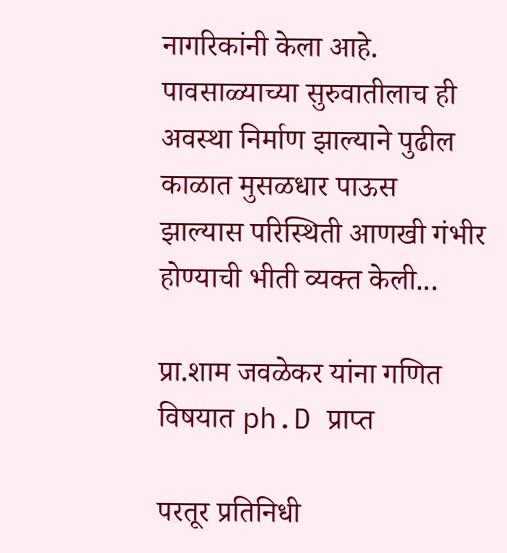नागरिकांनी केला आहे. पावसाळ्याच्या सुरुवातीलाच ही अवस्था निर्माण झाल्याने पुढील काळात मुसळधार पाऊस झाल्यास परिस्थिती आणखी गंभीर होण्याची भीती व्यक्त केली...

प्रा.शाम जवळेकर यांना गणित विषयात ph.D प्राप्त

परतूर प्रतिनिधी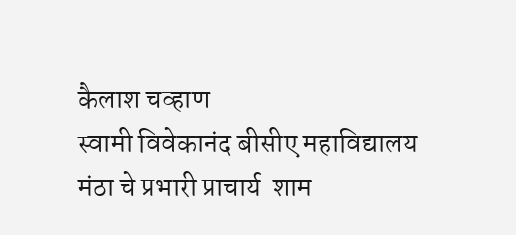कैलाश चव्हाण
स्वामी विवेकानंद बीसीए महाविद्यालय मंठा चे प्रभारी प्राचार्य  शाम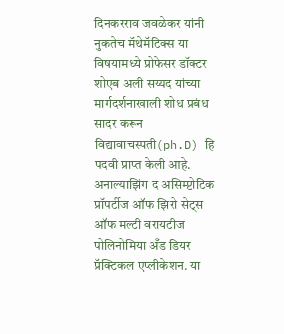दिनकरराव जवळेकर यांनी नुकतेच मॅथेमॅटिक्स या विषयामध्ये प्रोफेसर डॉक्टर शोएब अली सय्यद यांच्या मार्गदर्शनाखाली शोध प्रबंध सादर करून विद्यावाचस्पती(ph.D) हि पदवी प्राप्त केली आहे.
अनाल्याझिंग द असिम्प्टोटिक प्रॉपर्टीज ऑफ झिरो सेट्स ऑफ मल्टी वरायटीज पोलिनोमिया अँड डियर प्रॅक्टिकल एप्लीकेशन. या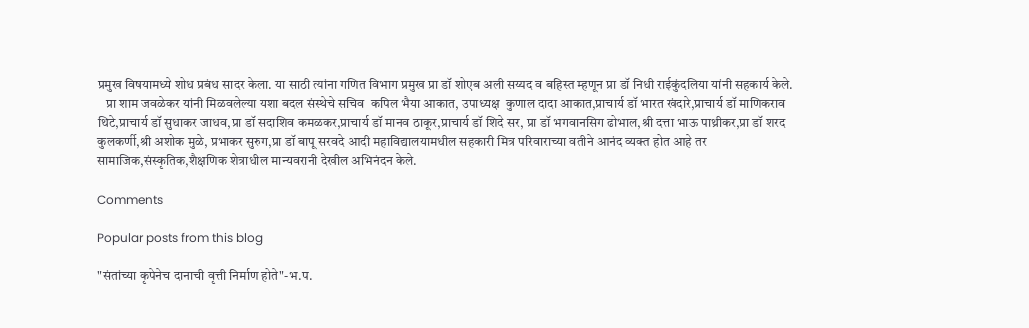प्रमुख विषयामध्ये शोध प्रबंध सादर केला. या साठी त्यांना गणित विभाग प्रमुख प्रा डॉ शोएब अली सय्यद व बहिस्त म्हणून प्रा डॉ निधी राईकुंदलिया यांनी सहकार्य केले.
   प्रा शाम जवळेकर यांनी मिळवलेल्या यशा बदल संस्थेचे सचिव  कपिल भैया आकात, उपाध्यक्ष  कुणाल दादा आकात,प्राचार्य डॉ भारत खंदारे,प्राचार्य डॉ माणिकराव थिटे,प्राचार्य डॉ सुधाकर जाधव,प्रा डॉ सदाशिव कमळकर,प्राचार्य डॉ मानव ठाकूर,प्राचार्य डॉ शिदे सर, प्रा डॉ भगवानसिग ढोभाल,श्री दत्ता भाऊ पाथ्रीकर,प्रा डॉ शरद कुलकर्णी,श्री अशोक मुळे, प्रभाकर सुरुग,प्रा डॉ बापू सरवदे आदी महाविद्यालयामधील सहकारी मित्र परिवाराच्या वतीने आनंद व्यक्त होत आहे तर सामाजिक,संस्कृतिक,शैक्षणिक शेत्राधील मान्यवरानी देखील अभिनंदन केले.

Comments

Popular posts from this blog

"संतांच्या कृपेनेच दानाची वृत्ती निर्माण होते"-भ.प.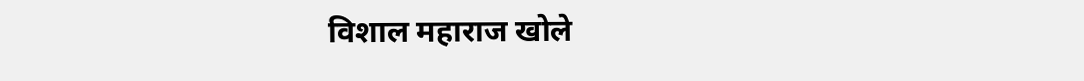विशाल महाराज खोले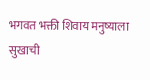भगवत भक्ती शिवाय मनुष्याला सुखाची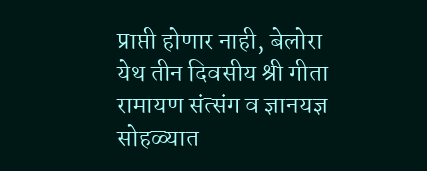प्राप्ती होणार नाही, बेलोरा येथ तीन दिवसीय श्री गीता रामायण संत्संग व ज्ञानयज्ञ सोहळ्यात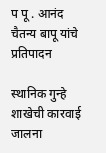प पू . आनंद चैतन्य बापू यांचे प्रतिपादन

स्थानिक गुन्हे शाखेची कारवाई जालना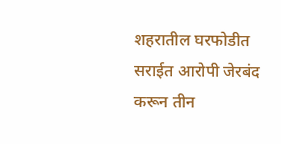शहरातील घरफोडीत सराईत आरोपी जेरबंद करून तीन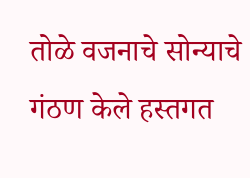तोळे वजनाचे सोन्याचे गंठण केले हस्तगत